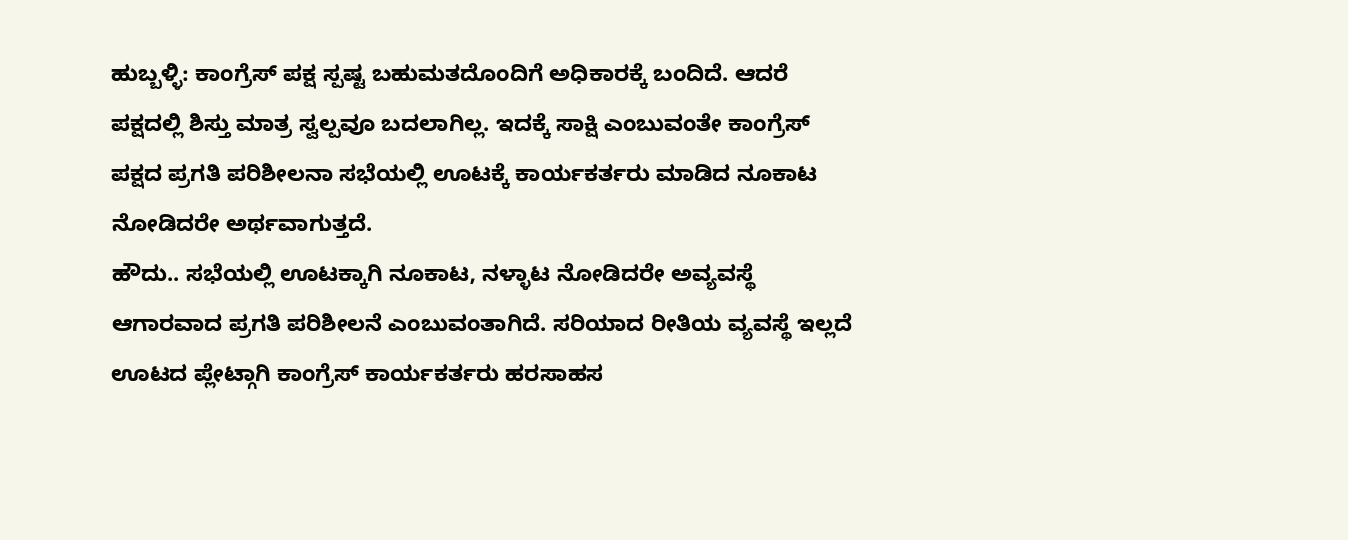ಹುಬ್ಬಳ್ಳಿ: ಕಾಂಗ್ರೆಸ್ ಪಕ್ಷ ಸ್ಪಷ್ಟ ಬಹುಮತದೊಂದಿಗೆ ಅಧಿಕಾರಕ್ಕೆ ಬಂದಿದೆ. ಆದರೆ ಪಕ್ಷದಲ್ಲಿ ಶಿಸ್ತು ಮಾತ್ರ ಸ್ವಲ್ಪವೂ ಬದಲಾಗಿಲ್ಲ. ಇದಕ್ಕೆ ಸಾಕ್ಷಿ ಎಂಬುವಂತೇ ಕಾಂಗ್ರೆಸ್ ಪಕ್ಷದ ಪ್ರಗತಿ ಪರಿಶೀಲನಾ ಸಭೆಯಲ್ಲಿ ಊಟಕ್ಕೆ ಕಾರ್ಯಕರ್ತರು ಮಾಡಿದ ನೂಕಾಟ ನೋಡಿದರೇ ಅರ್ಥವಾಗುತ್ತದೆ.
ಹೌದು.. ಸಭೆಯಲ್ಲಿ ಊಟಕ್ಕಾಗಿ ನೂಕಾಟ, ನಳ್ಳಾಟ ನೋಡಿದರೇ ಅವ್ಯವಸ್ಥೆ ಆಗಾರವಾದ ಪ್ರಗತಿ ಪರಿಶೀಲನೆ ಎಂಬುವಂತಾಗಿದೆ. ಸರಿಯಾದ ರೀತಿಯ ವ್ಯವಸ್ಥೆ ಇಲ್ಲದೆ ಊಟದ ಪ್ಲೇಟ್ಗಾಗಿ ಕಾಂಗ್ರೆಸ್ ಕಾರ್ಯಕರ್ತರು ಹರಸಾಹಸ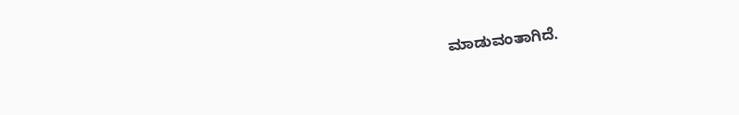ಮಾಡುವಂತಾಗಿದೆ.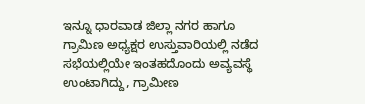ಇನ್ನೂ ಧಾರವಾಡ ಜಿಲ್ಲಾ ನಗರ ಹಾಗೂ ಗ್ರಾಮಿಣ ಅಧ್ಯಕ್ಷರ ಉಸ್ತುವಾರಿಯಲ್ಲಿ ನಡೆದ ಸಭೆಯಲ್ಲಿಯೇ ಇಂತಹದೊಂದು ಅವ್ಯವಸ್ಥೆ ಉಂಟಾಗಿದ್ದು, ಗ್ರಾಮೀಣ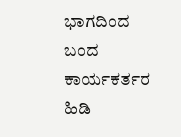ಭಾಗದಿಂದ ಬಂದ ಕಾರ್ಯಕರ್ತರ ಹಿಡಿ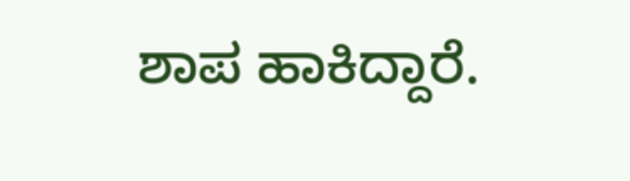ಶಾಪ ಹಾಕಿದ್ದಾರೆ.